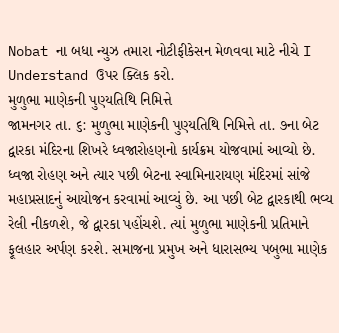Nobat ના બધા ન્યુઝ તમારા નોટીફીકેસન મેળવવા માટે નીચે I Understand ઉપર ક્લિક કરો.
મુળુભા માણેકની પુણ્યતિથિ નિમિત્તે
જામનગર તા. ૬: મુળુભા માણેકની પુણ્યતિથિ નિમિત્તે તા. ૭ના બેટ દ્વારકા મંદિરના શિખરે ધ્વજારોહણનો કાર્યક્રમ યોજવામાં આવ્યો છે. ધ્વજા રોહણ અને ત્યાર પછી બેટના સ્વામિનારાયણ મંદિરમાં સાંજે મહાપ્રસાદનું આયોજન કરવામાં આવ્યું છે. આ પછી બેટ દ્વારકાથી ભવ્ય રેલી નીકળશે, જે દ્વારકા પહોંચશે. ત્યાં મુળુભા માણેકની પ્રતિમાને ફૂલહાર અર્પણ કરશે. સમાજના પ્રમુખ અને ધારાસભ્ય પબુભા માણેક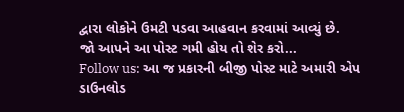દ્વારા લોકોને ઉમટી પડવા આહવાન કરવામાં આવ્યું છે.
જો આપને આ પોસ્ટ ગમી હોય તો શેર કરો...
Follow us: આ જ પ્રકારની બીજી પોસ્ટ માટે અમારી એપ ડાઉનલોડ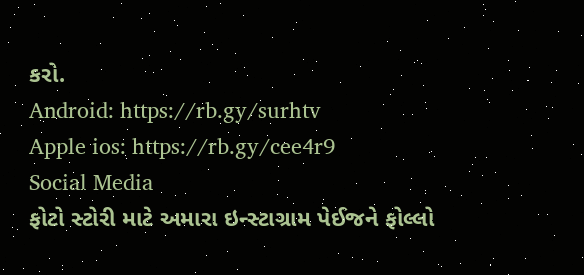કરો.
Android: https://rb.gy/surhtv
Apple ios: https://rb.gy/cee4r9
Social Media
ફોટો સ્ટોરી માટે અમારા ઇન્સ્ટાગ્રામ પેઈજને ફોલ્લો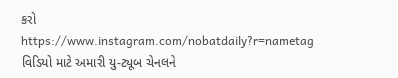કરો
https://www.instagram.com/nobatdaily?r=nametag
વિડિયો માટે અમારી યુ-ટ્યૂબ ચેનલને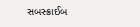સબસ્ક્રાઈબ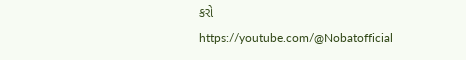કરો
https://youtube.com/@Nobatofficial